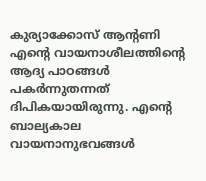കുര്യാക്കോസ് ആന്റണി
എന്റെ വായനാശീലത്തിന്റെ ആദ്യ പാഠങ്ങൾ പകർന്നുതന്നത് ദിപികയായിരുന്നു. എന്റെ ബാല്യകാല വായനാനുഭവങ്ങൾ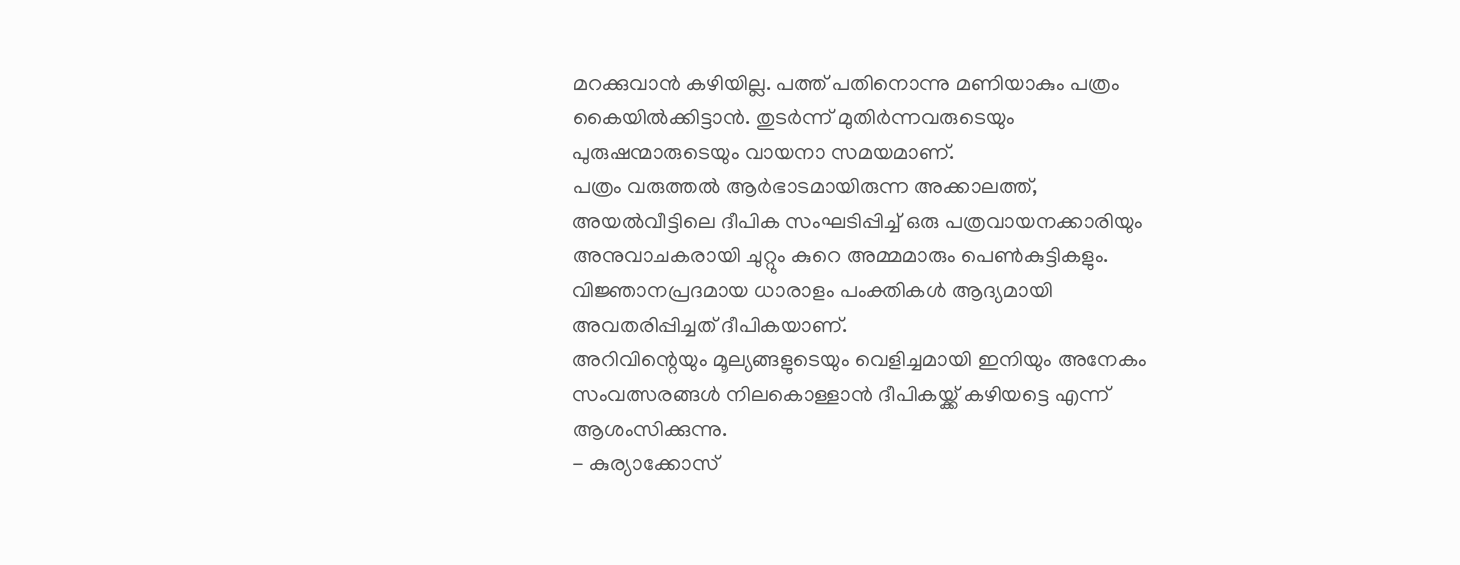മറക്കുവാൻ കഴിയില്ല. പത്ത് പതിനൊന്നു മണിയാകും പത്രം കൈയിൽക്കിട്ടാൻ. തുടർന്ന് മുതിർന്നവരുടെയും പുരുഷന്മാരുടെയും വായനാ സമയമാണ്.
പത്രം വരുത്തൽ ആർഭാടമായിരുന്ന അക്കാലത്ത്, അയൽവീട്ടിലെ ദീപിക സംഘടിപ്പിച്ച് ഒരു പത്രവായനക്കാരിയും അനുവാചകരായി ചുറ്റും കുറെ അമ്മമാരും പെൺകുട്ടികളും. വിജ്ഞാനപ്രദമായ ധാരാളം പംക്തികൾ ആദ്യമായി അവതരിപ്പിച്ചത് ദീപികയാണ്.
അറിവിന്റെയും മൂല്യങ്ങളുടെയും വെളിച്ചമായി ഇനിയും അനേകം സംവത്സരങ്ങൾ നിലകൊള്ളാൻ ദീപികയ്ക്ക് കഴിയട്ടെ എന്ന് ആശംസിക്കുന്നു.
- കുര്യാക്കോസ്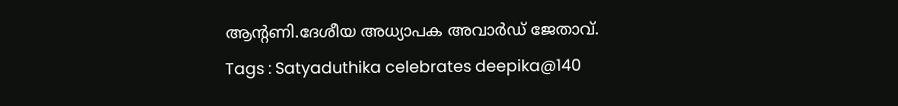ആന്റണി.ദേശീയ അധ്യാപക അവാർഡ് ജേതാവ്.
Tags : Satyaduthika celebrates deepika@140